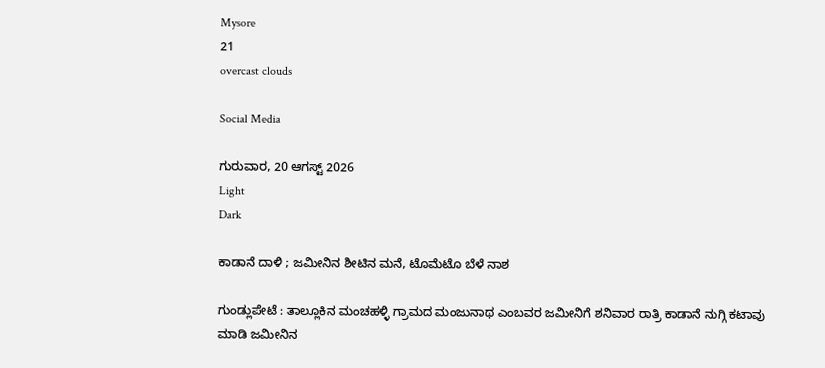Mysore
21
overcast clouds

Social Media

ಗುರುವಾರ, 20 ಆಗಸ್ಟ್ 2026
Light
Dark

ಕಾಡಾನೆ ದಾಳಿ ; ಜಮೀನಿನ ಶೀಟಿನ ಮನೆ, ಟೊಮೆಟೊ ಬೆಳೆ ನಾಶ

ಗುಂಡ್ಲುಪೇಟೆ : ತಾಲ್ಲೂಕಿನ ಮಂಚಹಳ್ಳಿ ಗ್ರಾಮದ ಮಂಜುನಾಥ ಎಂಬವರ ಜಮೀನಿಗೆ ಶನಿವಾರ ರಾತ್ರಿ ಕಾಡಾನೆ ನುಗ್ಗಿ ಕಟಾವು ಮಾಡಿ ಜಮೀನಿನ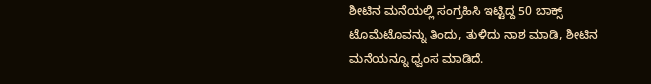ಶೀಟಿನ ಮನೆಯಲ್ಲಿ ಸಂಗ್ರಹಿಸಿ ಇಟ್ಟಿದ್ದ 50 ಬಾಕ್ಸ್ ಟೊಮೆಟೊವನ್ನು ತಿಂದು, ತುಳಿದು ನಾಶ ಮಾಡಿ, ಶೀಟಿನ ಮನೆಯನ್ನೂ ಧ್ವಂಸ ಮಾಡಿದೆ.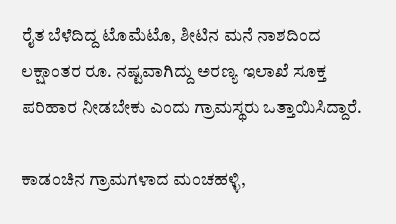ರೈತ ಬೆಳೆದಿದ್ದ ಟೊಮೆಟೊ, ಶೀಟಿನ ಮನೆ ನಾಶದಿಂದ ಲಕ್ಷಾಂತರ ರೂ. ನಷ್ಟವಾಗಿದ್ದು ಅರಣ್ಯ ಇಲಾಖೆ ಸೂಕ್ತ ಪರಿಹಾರ ನೀಡಬೇಕು ಎಂದು ಗ್ರಾಮಸ್ಥರು ಒತ್ತಾಯಿಸಿದ್ದಾರೆ.

ಕಾಡಂಚಿನ ಗ್ರಾಮಗಳಾದ ಮಂಚಹಳ್ಳಿ,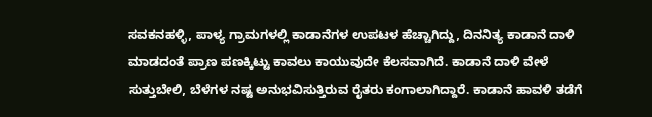ಸವಕನಹಳ್ಳಿ, ಪಾಳ್ಯ ಗ್ರಾಮಗಳಲ್ಲಿ ಕಾಡಾನೆಗಳ ಉಪಟಳ ಹೆಚ್ಚಾಗಿದ್ದು, ದಿನನಿತ್ಯ ಕಾಡಾನೆ ದಾಳಿ ಮಾಡದಂತೆ ಪ್ರಾಣ ಪಣಕ್ಕಿಟ್ಟು ಕಾವಲು ಕಾಯುವುದೇ ಕೆಲಸವಾಗಿದೆ. ಕಾಡಾನೆ ದಾಳಿ ವೇಳೆ ಸುತ್ತುಬೇಲಿ, ಬೆಳೆಗಳ ನಷ್ಟ ಅನುಭವಿಸುತ್ತಿರುವ ರೈತರು ಕಂಗಾಲಾಗಿದ್ದಾರೆ. ಕಾಡಾನೆ ಹಾವಳಿ ತಡೆಗೆ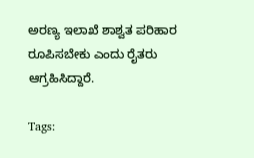ಅರಣ್ಯ ಇಲಾಖೆ ಶಾಶ್ವತ ಪರಿಹಾರ ರೂಪಿಸಬೇಕು ಎಂದು ರೈತರು ಆಗ್ರಹಿಸಿದ್ದಾರೆ.

Tags: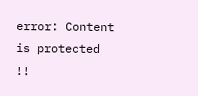error: Content is protected !!